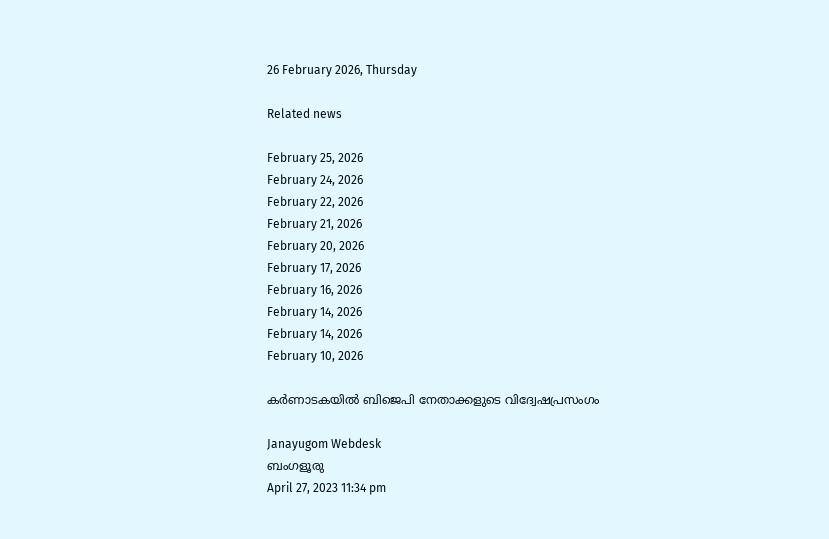26 February 2026, Thursday

Related news

February 25, 2026
February 24, 2026
February 22, 2026
February 21, 2026
February 20, 2026
February 17, 2026
February 16, 2026
February 14, 2026
February 14, 2026
February 10, 2026

കര്‍ണാടകയില്‍ ബിജെപി നേതാക്കളുടെ വിദ്വേഷപ്രസംഗം

Janayugom Webdesk
ബംഗളൂരു
April 27, 2023 11:34 pm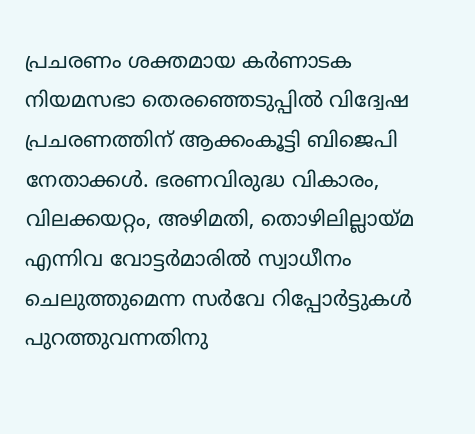പ്രചരണം ശക്തമായ കര്‍ണാടക നിയമസഭാ തെരഞ്ഞെടുപ്പില്‍ വിദ്വേഷ പ്രചരണത്തിന് ആക്കംകൂട്ടി ബിജെപി നേതാക്കള്‍. ഭരണവിരുദ്ധ വികാരം, വിലക്കയറ്റം, അഴിമതി, തൊഴിലില്ലായ്മ എന്നിവ വോട്ടര്‍മാരില്‍ സ്വാധീനം ചെലുത്തുമെന്ന സര്‍വേ റിപ്പോര്‍ട്ടുകള്‍ പുറത്തുവന്നതിനു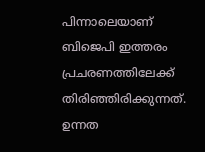പിന്നാലെയാണ് ബിജെപി ഇത്തരം പ്രചരണത്തിലേക്ക് തിരിഞ്ഞിരിക്കുന്നത്. ഉന്നത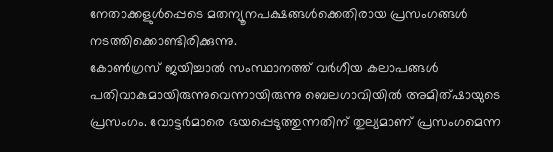നേതാക്കളുള്‍പ്പെടെ മതന്യൂനപക്ഷങ്ങള്‍ക്കെതിരായ പ്രസംഗങ്ങള്‍ നടത്തിക്കൊണ്ടിരിക്കുന്നു.
കോണ്‍ഗ്രസ് ജയിച്ചാല്‍ സംസ്ഥാനത്ത് വര്‍ഗീയ കലാപങ്ങള്‍ പതിവാകുമായിരുന്നുവെന്നായിരുന്നു ബെലഗാവിയില്‍ അമിത്ഷായുടെ പ്രസംഗം. വോട്ടര്‍മാരെ ഭയപ്പെടുത്തുന്നതിന് തുല്യമാണ് പ്രസംഗമെന്ന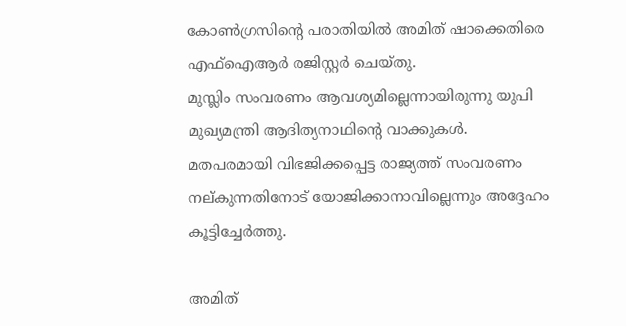കോണ്‍ഗ്രസിന്റെ പരാതിയില്‍ അമിത് ഷാക്കെതിരെ എഫ്ഐആര്‍ രജിസ്റ്റര്‍ ചെയ്തു.
മുസ്ലിം സംവരണം ആവശ്യമില്ലെന്നായിരുന്നു യുപി മുഖ്യമന്ത്രി ആദിത്യനാഥിന്റെ വാക്കുകള്‍. മതപരമായി വിഭജിക്കപ്പെട്ട രാജ്യത്ത് സംവരണം നല്കുന്നതിനോട് യോജിക്കാനാവില്ലെന്നും അദ്ദേഹം കൂട്ടിച്ചേര്‍ത്തു.

അമിത്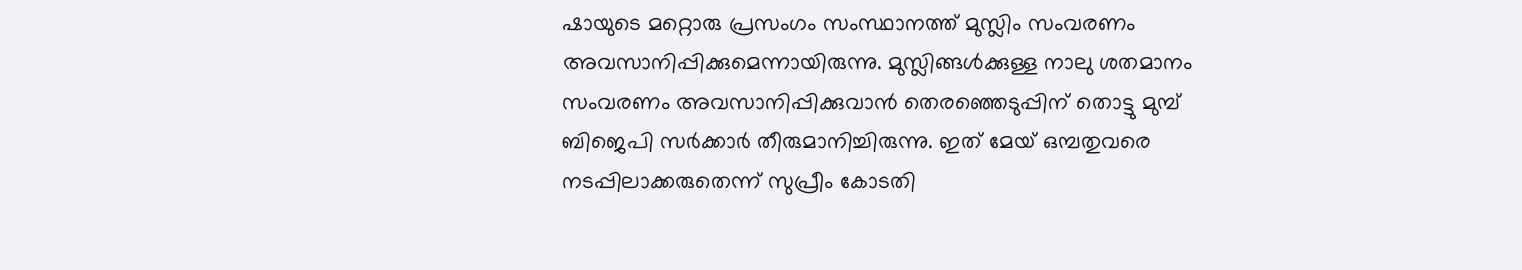ഷായുടെ മറ്റൊരു പ്രസംഗം സംസ്ഥാനത്ത് മുസ്ലിം സംവരണം അവസാനിപ്പിക്കുമെന്നായിരുന്നു. മുസ്ലിങ്ങള്‍ക്കുള്ള നാലു ശതമാനം സംവരണം അവസാനിപ്പിക്കുവാന്‍ തെരഞ്ഞെടുപ്പിന് തൊട്ടു മുമ്പ് ബിജെപി സര്‍ക്കാര്‍ തീരുമാനിച്ചിരുന്നു. ഇത് മേയ് ഒമ്പതുവരെ നടപ്പിലാക്കരുതെന്ന് സുപ്രീം കോടതി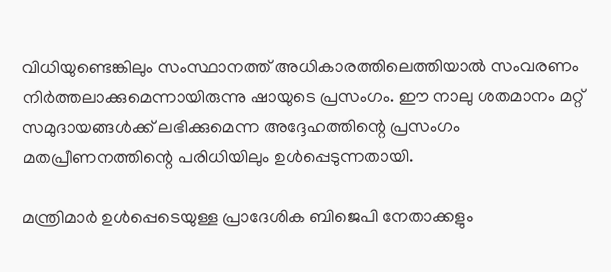വിധിയുണ്ടെങ്കിലും സംസ്ഥാനത്ത് അധികാരത്തിലെത്തിയാല്‍ സംവരണം നിര്‍ത്തലാക്കുമെന്നായിരുന്നു ഷായുടെ പ്രസംഗം. ഈ നാലു ശതമാനം മറ്റ് സമുദായങ്ങള്‍ക്ക് ലഭിക്കുമെന്ന അദ്ദേഹത്തിന്റെ പ്രസംഗം മതപ്രീണനത്തിന്റെ പരിധിയിലും ഉള്‍പ്പെടുന്നതായി.

മന്ത്രിമാര്‍ ഉള്‍പ്പെടെയുള്ള പ്രാദേശിക ബിജെപി നേതാക്കളും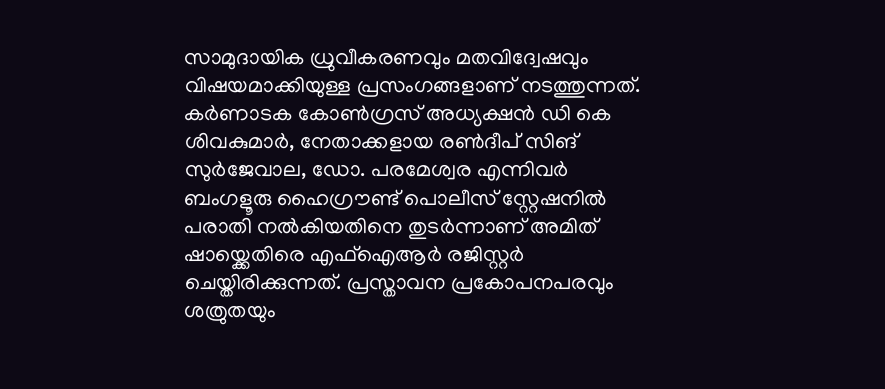സാമുദായിക ധ്രുവീകരണവും മതവിദ്വേഷവും വിഷയമാക്കിയുള്ള പ്രസംഗങ്ങളാണ് നടത്തുന്നത്.
കര്‍ണാടക കോണ്‍ഗ്രസ് അധ്യക്ഷന്‍ ഡി കെ ശിവകുമാര്‍, നേതാക്കളായ രണ്‍ദീപ് സിങ് സുര്‍ജേവാല, ഡോ. പരമേശ്വര എന്നിവര്‍ ബംഗളൂരു ഹൈഗ്രൗണ്ട് പൊലീസ് സ്റ്റേഷനില്‍ പരാതി നല്‍കിയതിനെ തുടര്‍ന്നാണ് അമിത് ഷായ്ക്കെതിരെ എഫ്ഐആര്‍ രജിസ്റ്റര്‍ ചെയ്തിരിക്കുന്നത്. പ്രസ്താവന പ്രകോപനപരവും ശത്രുതയും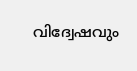വിദ്വേഷവും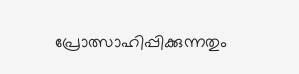പ്രോത്സാഹിപ്പിക്കുന്നതും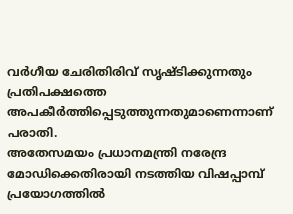വര്‍ഗീയ ചേരിതിരിവ് സൃഷ്ടിക്കുന്നതും പ്രതിപക്ഷത്തെ അപകീര്‍ത്തിപ്പെടുത്തുന്നതുമാണെന്നാണ് പരാതി.
അതേസമയം പ്രധാനമന്ത്രി നരേന്ദ്ര മോഡിക്കെതിരായി നടത്തിയ വിഷപ്പാമ്പ് പ്രയോഗത്തില്‍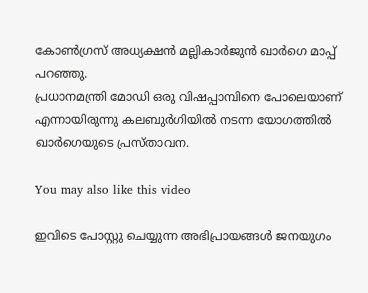കോണ്‍ഗ്രസ് അധ്യക്ഷന്‍ മല്ലികാര്‍ജുന്‍ ഖാര്‍ഗെ മാപ്പ് പറഞ്ഞു.
പ്രധാനമന്ത്രി മോഡി ഒരു വിഷപ്പാമ്പിനെ പോലെയാണ് എന്നായിരുന്നു കലബുര്‍ഗിയില്‍ നടന്ന യോഗത്തില്‍ ഖാര്‍ഗെയുടെ പ്രസ്താവന.

You may also like this video

ഇവിടെ പോസ്റ്റു ചെയ്യുന്ന അഭിപ്രായങ്ങള്‍ ജനയുഗം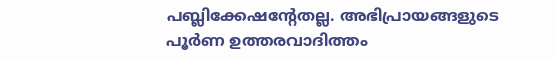പബ്ലിക്കേഷന്റേതല്ല. അഭിപ്രായങ്ങളുടെ പൂര്‍ണ ഉത്തരവാദിത്തം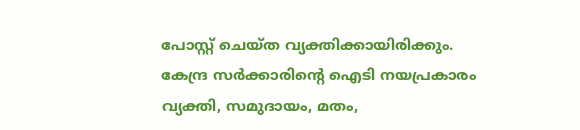പോസ്റ്റ് ചെയ്ത വ്യക്തിക്കായിരിക്കും. കേന്ദ്ര സര്‍ക്കാരിന്റെ ഐടി നയപ്രകാരം വ്യക്തി, സമുദായം, മതം,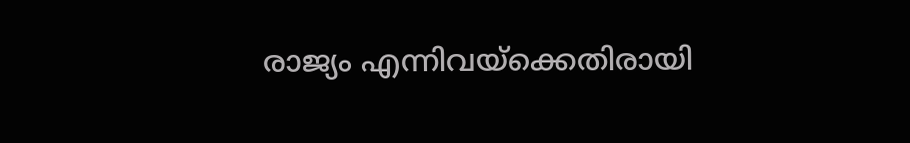രാജ്യം എന്നിവയ്‌ക്കെതിരായി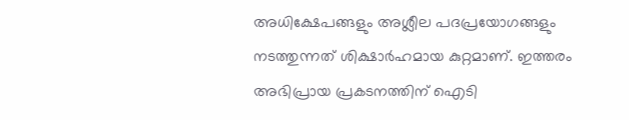അധിക്ഷേപങ്ങളും അശ്ലീല പദപ്രയോഗങ്ങളും നടത്തുന്നത് ശിക്ഷാര്‍ഹമായ കുറ്റമാണ്. ഇത്തരം അഭിപ്രായ പ്രകടനത്തിന് ഐടി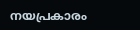നയപ്രകാരം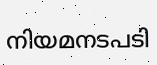നിയമനടപടി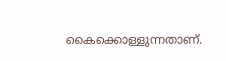കൈക്കൊള്ളുന്നതാണ്.